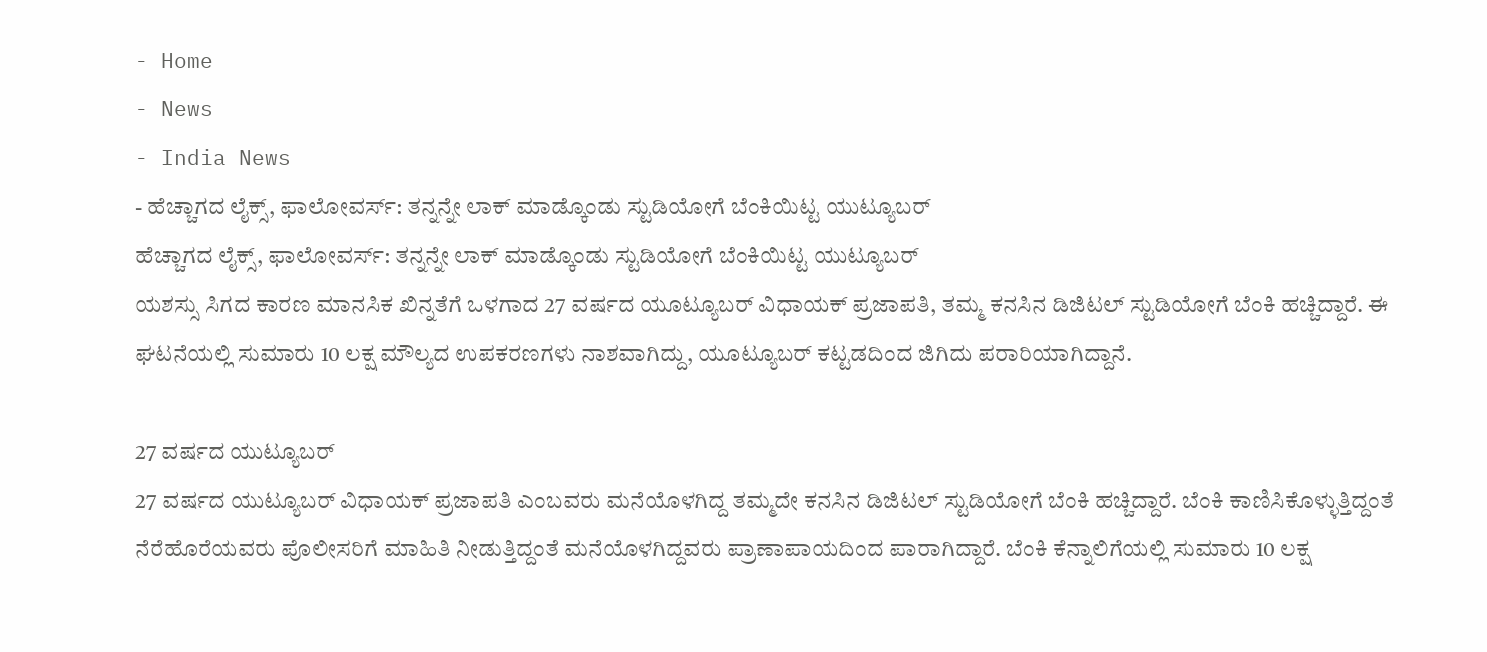- Home
- News
- India News
- ಹೆಚ್ಚಾಗದ ಲೈಕ್ಸ್, ಫಾಲೋವರ್ಸ್: ತನ್ನನ್ನೇ ಲಾಕ್ ಮಾಡ್ಕೊಂಡು ಸ್ಟುಡಿಯೋಗೆ ಬೆಂಕಿಯಿಟ್ಟ ಯುಟ್ಯೂಬರ್
ಹೆಚ್ಚಾಗದ ಲೈಕ್ಸ್, ಫಾಲೋವರ್ಸ್: ತನ್ನನ್ನೇ ಲಾಕ್ ಮಾಡ್ಕೊಂಡು ಸ್ಟುಡಿಯೋಗೆ ಬೆಂಕಿಯಿಟ್ಟ ಯುಟ್ಯೂಬರ್
ಯಶಸ್ಸು ಸಿಗದ ಕಾರಣ ಮಾನಸಿಕ ಖಿನ್ನತೆಗೆ ಒಳಗಾದ 27 ವರ್ಷದ ಯೂಟ್ಯೂಬರ್ ವಿಧಾಯಕ್ ಪ್ರಜಾಪತಿ, ತಮ್ಮ ಕನಸಿನ ಡಿಜಿಟಲ್ ಸ್ಟುಡಿಯೋಗೆ ಬೆಂಕಿ ಹಚ್ಚಿದ್ದಾರೆ. ಈ ಘಟನೆಯಲ್ಲಿ ಸುಮಾರು 10 ಲಕ್ಷ ಮೌಲ್ಯದ ಉಪಕರಣಗಳು ನಾಶವಾಗಿದ್ದು, ಯೂಟ್ಯೂಬರ್ ಕಟ್ಟಡದಿಂದ ಜಿಗಿದು ಪರಾರಿಯಾಗಿದ್ದಾನೆ.

27 ವರ್ಷದ ಯುಟ್ಯೂಬರ್
27 ವರ್ಷದ ಯುಟ್ಯೂಬರ್ ವಿಧಾಯಕ್ ಪ್ರಜಾಪತಿ ಎಂಬವರು ಮನೆಯೊಳಗಿದ್ದ ತಮ್ಮದೇ ಕನಸಿನ ಡಿಜಿಟಲ್ ಸ್ಟುಡಿಯೋಗೆ ಬೆಂಕಿ ಹಚ್ಚಿದ್ದಾರೆ. ಬೆಂಕಿ ಕಾಣಿಸಿಕೊಳ್ಳುತ್ತಿದ್ದಂತೆ ನೆರೆಹೊರೆಯವರು ಪೊಲೀಸರಿಗೆ ಮಾಹಿತಿ ನೀಡುತ್ತಿದ್ದಂತೆ ಮನೆಯೊಳಗಿದ್ದವರು ಪ್ರಾಣಾಪಾಯದಿಂದ ಪಾರಾಗಿದ್ದಾರೆ. ಬೆಂಕಿ ಕೆನ್ನಾಲಿಗೆಯಲ್ಲಿ ಸುಮಾರು 10 ಲಕ್ಷ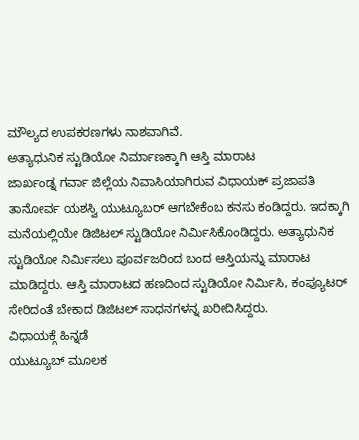ಮೌಲ್ಯದ ಉಪಕರಣಗಳು ನಾಶವಾಗಿವೆ.
ಅತ್ಯಾಧುನಿಕ ಸ್ಟುಡಿಯೋ ನಿರ್ಮಾಣಕ್ಕಾಗಿ ಆಸ್ತಿ ಮಾರಾಟ
ಜಾರ್ಖಂಡ್ನ ಗರ್ವಾ ಜಿಲ್ಲೆಯ ನಿವಾಸಿಯಾಗಿರುವ ವಿಧಾಯಕ್ ಪ್ರಜಾಪತಿ ತಾನೋರ್ವ ಯಶಸ್ವಿ ಯುಟ್ಯೂಬರ್ ಆಗಬೇಕೆಂಬ ಕನಸು ಕಂಡಿದ್ದರು. ಇದಕ್ಕಾಗಿ ಮನೆಯಲ್ಲಿಯೇ ಡಿಜಿಟಲ್ ಸ್ಟುಡಿಯೋ ನಿರ್ಮಿಸಿಕೊಂಡಿದ್ದರು. ಅತ್ಯಾಧುನಿಕ ಸ್ಟುಡಿಯೋ ನಿರ್ಮಿಸಲು ಪೂರ್ವಜರಿಂದ ಬಂದ ಆಸ್ತಿಯನ್ನು ಮಾರಾಟ ಮಾಡಿದ್ದರು. ಆಸ್ತಿ ಮಾರಾಟದ ಹಣದಿಂದ ಸ್ಟುಡಿಯೋ ನಿರ್ಮಿಸಿ, ಕಂಪ್ಯೂಟರ್ ಸೇರಿದಂತೆ ಬೇಕಾದ ಡಿಜಿಟಲ್ ಸಾಧನಗಳನ್ನ ಖರೀದಿಸಿದ್ದರು.
ವಿಧಾಯಕ್ಗೆ ಹಿನ್ನಡೆ
ಯುಟ್ಯೂಬ್ ಮೂಲಕ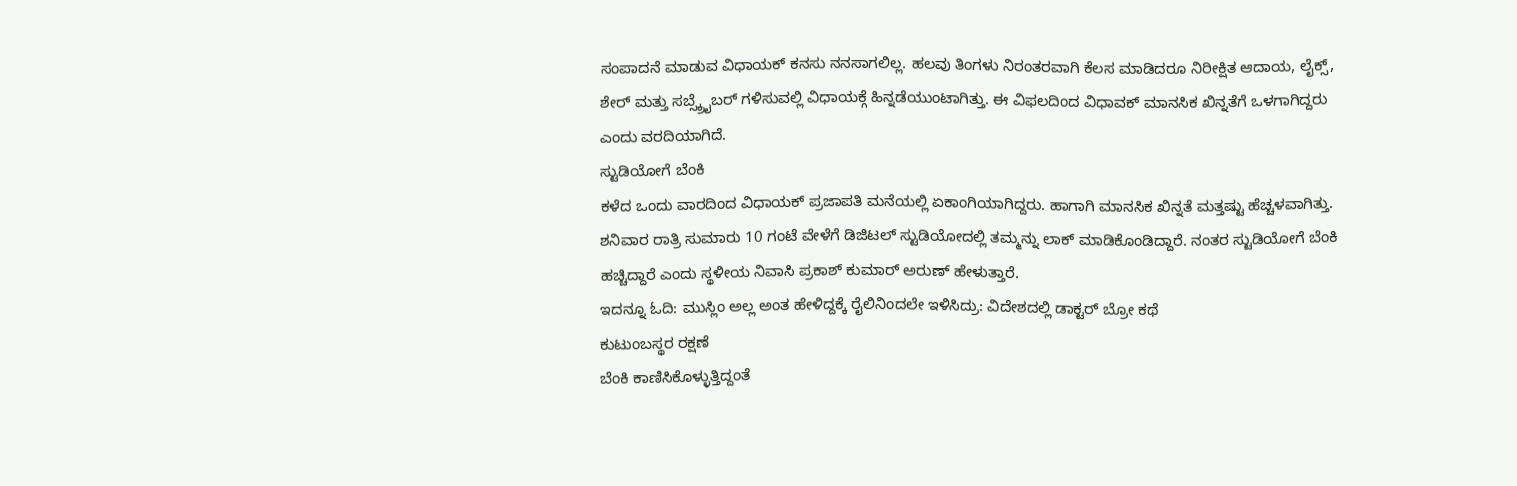ಸಂಪಾದನೆ ಮಾಡುವ ವಿಧಾಯಕ್ ಕನಸು ನನಸಾಗಲಿಲ್ಲ. ಹಲವು ತಿಂಗಳು ನಿರಂತರವಾಗಿ ಕೆಲಸ ಮಾಡಿದರೂ ನಿರೀಕ್ಷಿತ ಆದಾಯ, ಲೈಕ್ಸ್, ಶೇರ್ ಮತ್ತು ಸಬ್ಸ್ಕ್ರೈಬರ್ ಗಳಿಸುವಲ್ಲಿ ವಿಧಾಯಕ್ಗೆ ಹಿನ್ನಡೆಯುಂಟಾಗಿತ್ತು. ಈ ವಿಫಲದಿಂದ ವಿಧಾವಕ್ ಮಾನಸಿಕ ಖಿನ್ನತೆಗೆ ಒಳಗಾಗಿದ್ದರು ಎಂದು ವರದಿಯಾಗಿದೆ.
ಸ್ಟುಡಿಯೋಗೆ ಬೆಂಕಿ
ಕಳೆದ ಒಂದು ವಾರದಿಂದ ವಿಧಾಯಕ್ ಪ್ರಜಾಪತಿ ಮನೆಯಲ್ಲಿ ಏಕಾಂಗಿಯಾಗಿದ್ದರು. ಹಾಗಾಗಿ ಮಾನಸಿಕ ಖಿನ್ನತೆ ಮತ್ತಷ್ಟು ಹೆಚ್ಚಳವಾಗಿತ್ತು. ಶನಿವಾರ ರಾತ್ರಿ ಸುಮಾರು 10 ಗಂಟೆ ವೇಳೆಗೆ ಡಿಜಿಟಲ್ ಸ್ಟುಡಿಯೋದಲ್ಲಿ ತಮ್ಮನ್ನು ಲಾಕ್ ಮಾಡಿಕೊಂಡಿದ್ದಾರೆ. ನಂತರ ಸ್ಟುಡಿಯೋಗೆ ಬೆಂಕಿ ಹಚ್ಚಿದ್ದಾರೆ ಎಂದು ಸ್ಥಳೀಯ ನಿವಾಸಿ ಪ್ರಕಾಶ್ ಕುಮಾರ್ ಅರುಣ್ ಹೇಳುತ್ತಾರೆ.
ಇದನ್ನೂ ಓದಿ: ಮುಸ್ಲಿಂ ಅಲ್ಲ ಅಂತ ಹೇಳಿದ್ದಕ್ಕೆ ರೈಲಿನಿಂದಲೇ ಇಳಿಸಿದ್ರು: ವಿದೇಶದಲ್ಲಿ ಡಾಕ್ಟರ್ ಬ್ರೋ ಕಥೆ
ಕುಟುಂಬಸ್ಥರ ರಕ್ಷಣೆ
ಬೆಂಕಿ ಕಾಣಿಸಿಕೊಳ್ಳುತ್ತಿದ್ದಂತೆ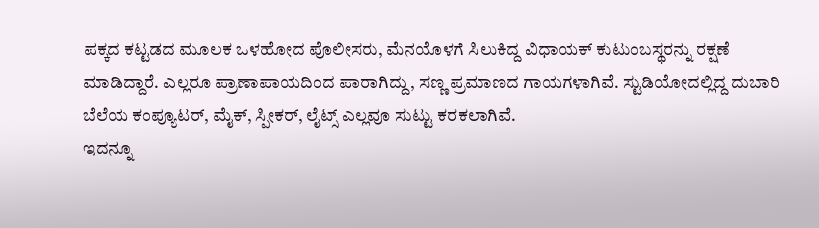ಪಕ್ಕದ ಕಟ್ಟಡದ ಮೂಲಕ ಒಳಹೋದ ಪೊಲೀಸರು, ಮೆನಯೊಳಗೆ ಸಿಲುಕಿದ್ದ ವಿಧಾಯಕ್ ಕುಟುಂಬಸ್ಥರನ್ನು ರಕ್ಷಣೆ ಮಾಡಿದ್ದಾರೆ. ಎಲ್ಲರೂ ಪ್ರಾಣಾಪಾಯದಿಂದ ಪಾರಾಗಿದ್ದು, ಸಣ್ಣ ಪ್ರಮಾಣದ ಗಾಯಗಳಾಗಿವೆ. ಸ್ಟುಡಿಯೋದಲ್ಲಿದ್ದ ದುಬಾರಿ ಬೆಲೆಯ ಕಂಪ್ಯೂಟರ್, ಮೈಕ್, ಸ್ಪೀಕರ್, ಲೈಟ್ಸ್ ಎಲ್ಲವೂ ಸುಟ್ಟು ಕರಕಲಾಗಿವೆ.
ಇದನ್ನೂ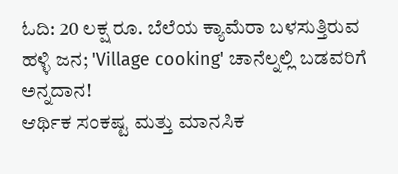ಓದಿ: 20 ಲಕ್ಷ ರೂ. ಬೆಲೆಯ ಕ್ಯಾಮೆರಾ ಬಳಸುತ್ತಿರುವ ಹಳ್ಳಿ ಜನ; 'Village cooking' ಚಾನೆಲ್ನಲ್ಲಿ ಬಡವರಿಗೆ ಅನ್ನದಾನ!
ಆರ್ಥಿಕ ಸಂಕಷ್ಟ ಮತ್ತು ಮಾನಸಿಕ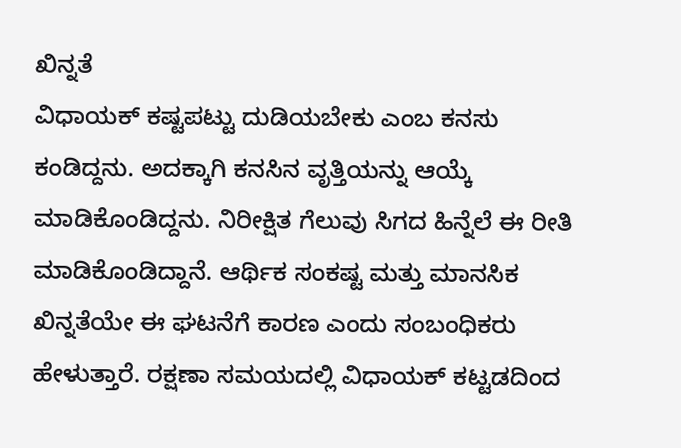ಖಿನ್ನತೆ
ವಿಧಾಯಕ್ ಕಷ್ಟಪಟ್ಟು ದುಡಿಯಬೇಕು ಎಂಬ ಕನಸು ಕಂಡಿದ್ದನು. ಅದಕ್ಕಾಗಿ ಕನಸಿನ ವೃತ್ತಿಯನ್ನು ಆಯ್ಕೆ ಮಾಡಿಕೊಂಡಿದ್ದನು. ನಿರೀಕ್ಷಿತ ಗೆಲುವು ಸಿಗದ ಹಿನ್ನೆಲೆ ಈ ರೀತಿ ಮಾಡಿಕೊಂಡಿದ್ದಾನೆ. ಆರ್ಥಿಕ ಸಂಕಷ್ಟ ಮತ್ತು ಮಾನಸಿಕ ಖಿನ್ನತೆಯೇ ಈ ಘಟನೆಗೆ ಕಾರಣ ಎಂದು ಸಂಬಂಧಿಕರು ಹೇಳುತ್ತಾರೆ. ರಕ್ಷಣಾ ಸಮಯದಲ್ಲಿ ವಿಧಾಯಕ್ ಕಟ್ಟಡದಿಂದ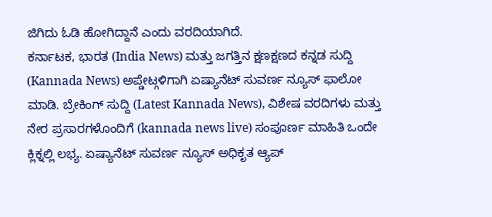ಜಿಗಿದು ಓಡಿ ಹೋಗಿದ್ದಾನೆ ಎಂದು ವರದಿಯಾಗಿದೆ.
ಕರ್ನಾಟಕ, ಭಾರತ (India News) ಮತ್ತು ಜಗತ್ತಿನ ಕ್ಷಣಕ್ಷಣದ ಕನ್ನಡ ಸುದ್ದಿ (Kannada News) ಅಪ್ಡೇಟ್ಗಳಿಗಾಗಿ ಏಷ್ಯಾನೆಟ್ ಸುವರ್ಣ ನ್ಯೂಸ್ ಫಾಲೋ ಮಾಡಿ. ಬ್ರೇಕಿಂಗ್ ಸುದ್ದಿ (Latest Kannada News), ವಿಶೇಷ ವರದಿಗಳು ಮತ್ತು ನೇರ ಪ್ರಸಾರಗಳೊಂದಿಗೆ (kannada news live) ಸಂಪೂರ್ಣ ಮಾಹಿತಿ ಒಂದೇ ಕ್ಲಿಕ್ನಲ್ಲಿ ಲಭ್ಯ. ಏಷ್ಯಾನೆಟ್ ಸುವರ್ಣ ನ್ಯೂಸ್ ಅಧಿಕೃತ ಆ್ಯಪ್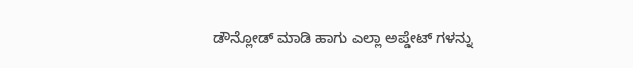ಡೌನ್ಲೋಡ್ ಮಾಡಿ ಹಾಗು ಎಲ್ಲಾ ಅಪ್ಡೇಟ್ ಗಳನ್ನು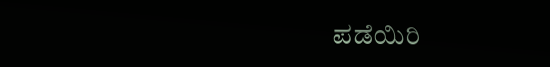ಪಡೆಯಿರಿ